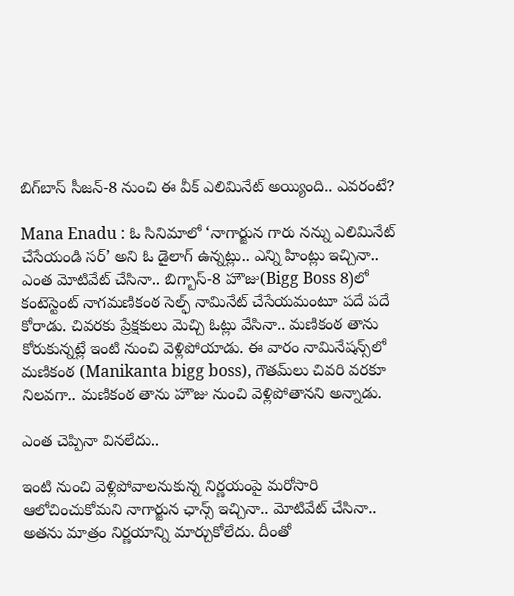బిగ్‌బాస్‌ సీజన్‌-8 నుంచి ఈ వీక్ ఎలిమినేట్ అయ్యింది.. ఎవరంటే?

Mana Enadu : ఓ సినిమాలో ‘నాగార్జున గారు నన్ను ఎలిమినేట్ చేసేయండి సర్’ అని ఓ డైలాగ్ ఉన్నట్లు.. ఎన్ని హింట్లు ఇచ్చినా.. ఎంత మోటివేట్ చేసినా.. బిగ్బాస్-8 హౌజు(Bigg Boss 8)లో కంటెస్టెంట్ నాగమణికంఠ సెల్ఫ్ నామినేట్ చేసేయమంటూ పదే పదే కోరాడు. చివరకు ప్రేక్షకులు మెచ్చి ఓట్లు వేసినా.. మణికంఠ తాను కోరుకున్నట్లే ఇంటి నుంచి వెళ్లిపోయాడు. ఈ వారం నామినేషన్స్‌లో మణికంఠ (Manikanta bigg boss), గౌతమ్‌లు చివరి వరకూ నిలవగా.. మణికంఠ తాను హౌజు నుంచి వెళ్లిపోతానని అన్నాడు.

ఎంత చెప్పినా వినలేదు..

ఇంటి నుంచి వెళ్లిపోవాలనుకున్న నిర్ణయంపై మరోసారి ఆలోచించుకోమని నాగార్జున ఛాన్స్ ఇచ్చినా.. మోటివేట్ చేసినా.. అతను మాత్రం నిర్ణయాన్ని మార్చుకోలేదు. దీంతో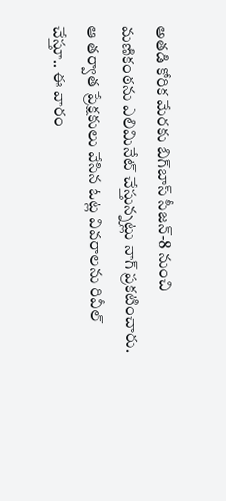అతడి కోరిక మేరకు బిగ్‌బాస్‌ సీజన్‌-8 నుంచి మణికంఠను ఎలిమినేట్‌ చేస్తున్నట్లు నాగ్ ప్రకటించారు. ఆ తర్వాత ప్రేక్షకులు వేసిన ఓట్ల వివరాలను రివీల్‌ చేస్తూ.. ఈ వారం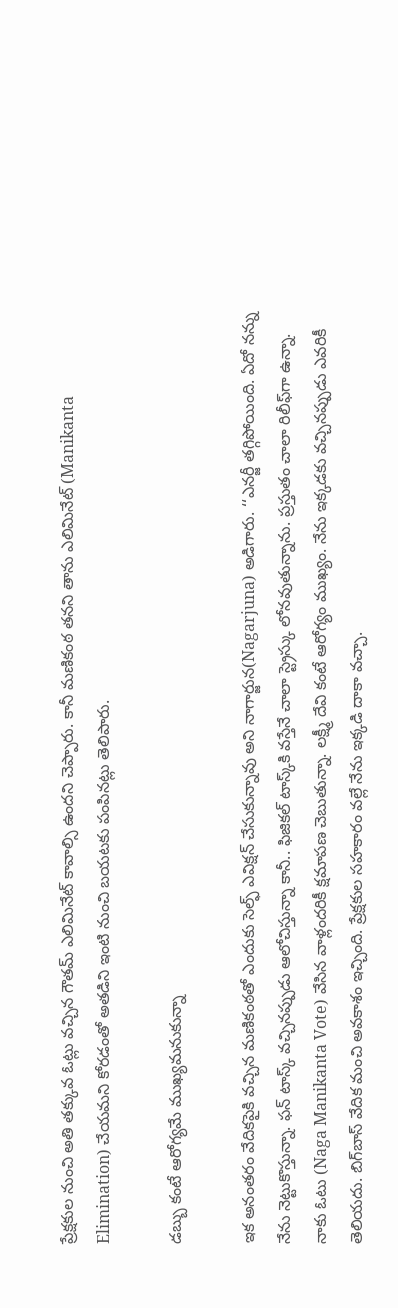ప్రేక్షకుల నుంచి అతి తక్కువ ఓట్లు వచ్చిన గౌతమ్‌ ఎలిమినేట్‌ కావాల్సి ఉందని చెప్పారు. కానీ మణికంఠ తనని తాను ఎలిమినేట్‌ (Manikanta Elimination) చేయమని కోరడంతో అతడిని ఇంటి నుంచి బయటకు పంపినట్లు తెలిపారు.

డబ్బు కంటే ఆరోగ్యమే ముఖ్యమనుకున్నా

ఇక అనంతరం వేదికపైకి వచ్చిన మణికంఠతో ఎందుకు సెల్ఫ్‌ ఎవిక్షన్‌ చేసుకున్నావు అని నాగార్జున(Nagarjuna) అడిగారు. ‘‘ఎనర్జీ తగ్గిపోయింది. ఏదో నన్ను నేను నెట్టుకొస్తున్నా. ఫన్‌ టాస్క్‌ వచ్చినప్పుడు ఆలోచిస్తున్నా కానీ.. ఫిజికల్ టాస్క్‌కి వస్తేనే చాలా స్ట్రెస్కు లోనవుతున్నాను. ప్రస్తుతం చాలా రిలీఫ్‌గా ఉన్నా. నాకు ఓటు (Naga Manikanta Vote) వేసిన వాళ్లందరికీ క్షమాపణ చెబుతున్నా. లక్ష్మీ దేవి కంటే ఆరోగ్యం ముఖ్యం. నేను ఇక్కడకు వచ్చినప్పుడు ఎవరికీ తెలియదు. బిగ్‌బాస్‌ వేదిక మంచి అవకాశం ఇచ్చింది. ప్రేక్షకుల సహకారం వల్లే నేను ఇక్కడి దాకా వచ్చా.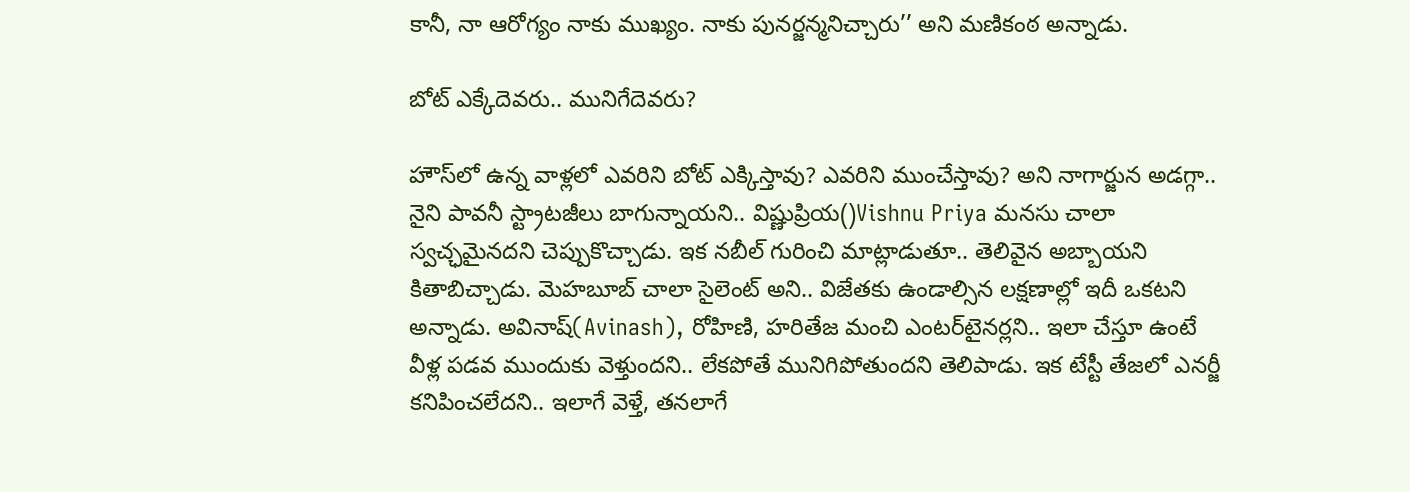కానీ, నా ఆరోగ్యం నాకు ముఖ్యం. నాకు పునర్జన్మనిచ్చారు’’ అని మణికంఠ అన్నాడు.

బోట్ ఎక్కేదెవరు.. మునిగేదెవరు?

హౌస్‌లో ఉన్న వాళ్లలో ఎవరిని బోట్ ఎక్కిస్తావు? ఎవరిని ముంచేస్తావు? అని నాగార్జున అడగ్గా.. నైని పావనీ స్ట్రాటజీలు బాగున్నాయని.. విష్ణుప్రియ()Vishnu Priya మనసు చాలా స్వచ్ఛమైనదని చెప్పుకొచ్చాడు. ఇక నబీల్ గురించి మాట్లాడుతూ.. తెలివైన అబ్బాయని కితాబిచ్చాడు. మెహబూబ్‌ చాలా సైలెంట్‌ అని.. విజేతకు ఉండాల్సిన లక్షణాల్లో ఇదీ ఒకటని అన్నాడు. అవినాష్‌(Avinash), రోహిణి, హరితేజ మంచి ఎంటర్‌టైనర్లని.. ఇలా చేస్తూ ఉంటే వీళ్ల పడవ ముందుకు వెళ్తుందని.. లేకపోతే మునిగిపోతుందని తెలిపాడు. ఇక టేస్టీ తేజలో ఎనర్జీ కనిపించలేదని.. ఇలాగే వెళ్తే, తనలాగే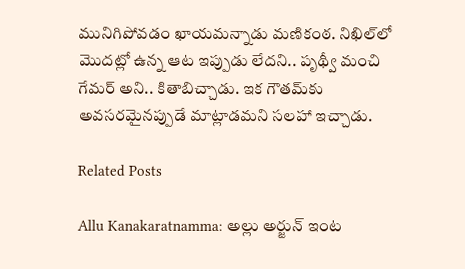మునిగిపోవడం ఖాయమన్నాడు మణికంఠ. నిఖిల్‌లో మొదట్లో ఉన్న ఆట ఇప్పుడు లేదని.. పృథ్వీ మంచి గేమర్‌ అని.. కితాబిచ్చాడు. ఇక గౌతమ్‌కు అవసరమైనప్పుడే మాట్లాడమని సలహా ఇచ్చాడు.

Related Posts

Allu Kanakaratnamma: అల్లు అర్జున్ ఇంట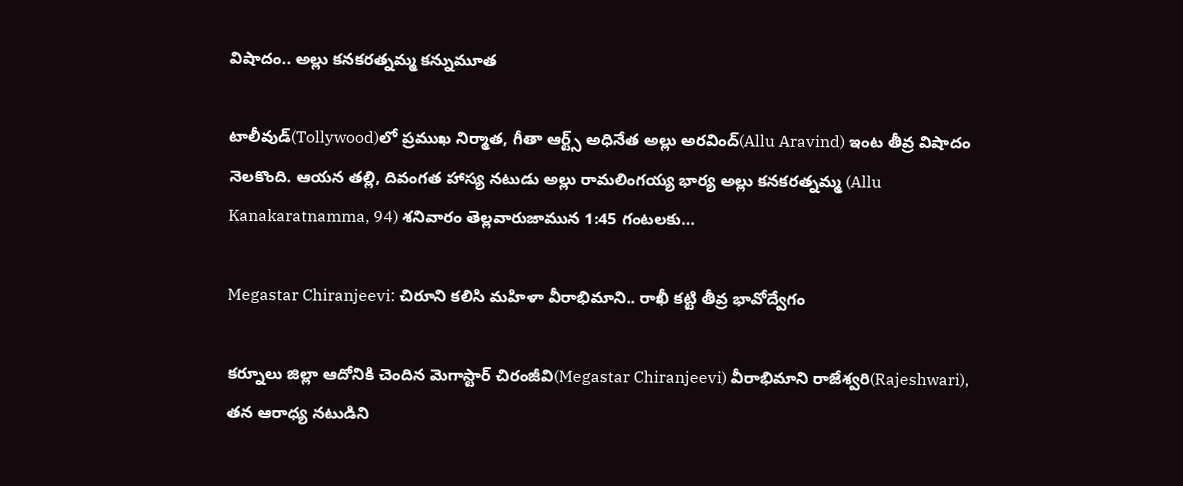విషాదం.. అల్లు కనకరత్నమ్మ కన్నుమూత

టాలీవుడ్‌(Tollywood)లో ప్రముఖ నిర్మాత, గీతా ఆర్ట్స్ అధినేత అల్లు అరవింద్(Allu Aravind) ఇంట తీవ్ర విషాదం నెలకొంది. ఆయన తల్లి, దివంగత హాస్య నటుడు అల్లు రామలింగయ్య భార్య అల్లు కనకరత్నమ్మ (Allu Kanakaratnamma, 94) శనివారం తెల్లవారుజామున 1:45 గంటలకు…

Megastar Chiranjeevi: చిరూని కలిసి మహిళా వీరాభిమాని.. రాఖీ కట్టి తీవ్ర భావోద్వేగం

కర్నూలు జిల్లా ఆదోనికి చెందిన మెగాస్టార్ చిరంజీవి(Megastar Chiranjeevi) వీరాభిమాని రాజేశ్వరి(Rajeshwari), తన ఆరాధ్య నటుడిని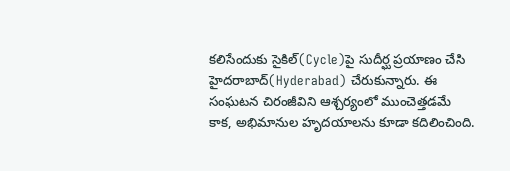కలిసేందుకు సైకిల్‌(Cycle)పై సుదీర్ఘ ప్రయాణం చేసి హైదరాబాద్(Hyderabad) చేరుకున్నారు. ఈ సంఘటన చిరంజీవిని ఆశ్చర్యంలో ముంచెత్తడమే కాక, అభిమానుల హృదయాలను కూడా కదిలించింది.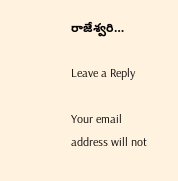రాజేశ్వరి…

Leave a Reply

Your email address will not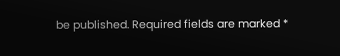be published. Required fields are marked *